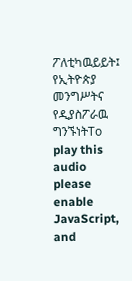ፖለቲካዉይይት፤ የኢትዮጵያ መንግሥትና የዲያስፖራዉ ግንኙነትTo play this audio please enable JavaScript, and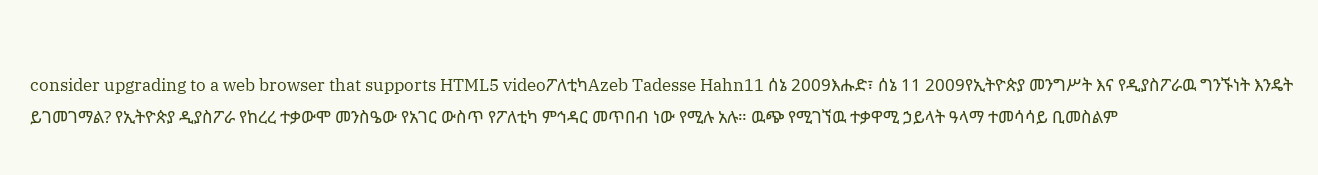consider upgrading to a web browser that supports HTML5 videoፖለቲካAzeb Tadesse Hahn11 ሰኔ 2009እሑድ፣ ሰኔ 11 2009የኢትዮጵያ መንግሥት እና የዲያስፖራዉ ግንኙነት እንዴት ይገመገማል? የኢትዮጵያ ዲያስፖራ የከረረ ተቃውሞ መንስዔው የአገር ውስጥ የፖለቲካ ምኅዳር መጥበብ ነው የሚሉ አሉ። ዉጭ የሚገኘዉ ተቃዋሚ ኃይላት ዓላማ ተመሳሳይ ቢመስልም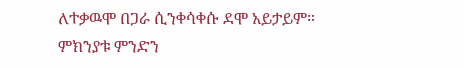ለተቃዉሞ በጋራ ሲንቀሳቀሱ ደሞ አይታይም። ምክንያቱ ምንድን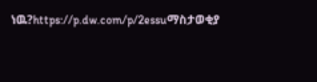ነዉ?https://p.dw.com/p/2essuማስታወቂያ